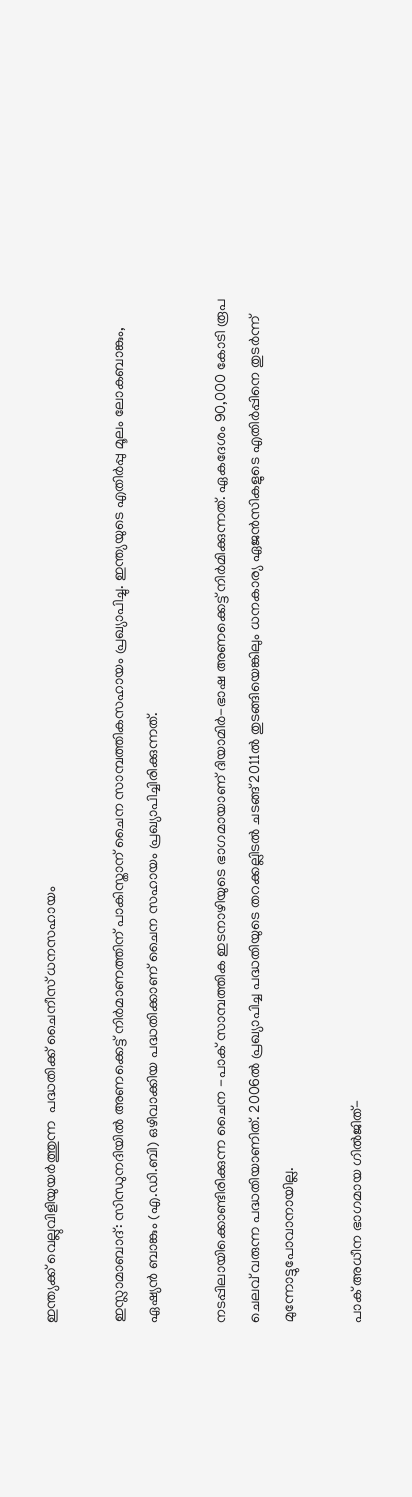ഇന്ത്യക്ക് വെല്ലുവിളിയുയർത്തുന്ന  പദ്ധതിക്ക് ചൈനീസ് ധനസഹായം

ഇസ്ലാമാബാദ്: സിന്ധുനദിയിൽ അണക്കെട്ട് നിർമാണത്തിന് പാകിസ്താന് ചൈന സാമ്പത്തികസഹായം പ്രഖ്യാപിച്ചു. ഇന്ത്യയുടെ എതിർപ്പു മൂലം ലോകബാങ്കും, ഏഷ്യൻ ബാങ്കും (എ.ഡി.ബി) ഒഴിവാക്കിയ പദ്ധതിക്കാണ് ചൈന സഹായം പ്രഖ്യാപിച്ചിരിക്കുന്നത്.

നടപ്പിലായിക്കൊണ്ടിരിക്കുന്ന ചൈന -പാക് സാമ്പത്തിക ഇടനാഴിയുടെ ഭാഗമായാണ് ദിയാമിർ-ഭാഷ അണക്കെട്ട് നിർമിക്കുന്നത്. ഏകദേശം 90,000 കോടി രൂപ ചെലവ് വരുന്ന പദ്ധതിയാണിത്. 2006ൽ പ്രഖ്യാപിച്ച പദ്ധതിയുടെ തറക്കല്ലിടൽ ചടങ്ങ് 2011ൽ തുടങ്ങിയെങ്കിലും ധനകാര്യ ഏജൻസികളുടെ എതിർപ്പിനെ തുടർന്ന് മുന്നോട്ടുപോവാനായില്ല.

പാക് അധീന ഭാഗമായ ഗിൽജിത്-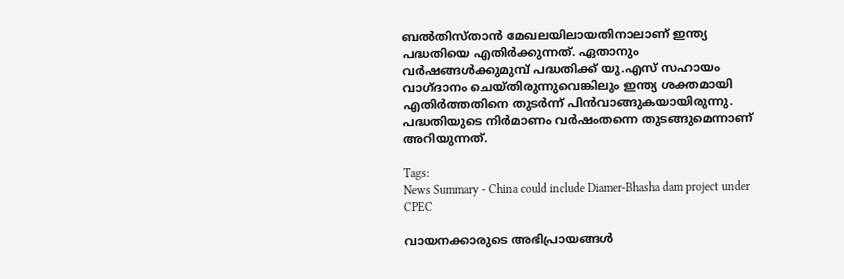ബൽതിസ്താൻ മേഖലയിലായതിനാലാണ് ഇന്ത്യ പദ്ധതിയെ എതിർക്കുന്നത്. ഏതാനും വർഷങ്ങൾക്കുമുമ്പ് പദ്ധതിക്ക് യു.എസ് സഹായം വാഗ്ദാനം ചെയ്തിരുന്നുവെങ്കിലും ഇന്ത്യ ശക്തമായി എതിർത്തതിനെ തുടർന്ന് പിൻവാങ്ങുകയായിരുന്നു. പദ്ധതിയുടെ നിർമാണം വർഷംതന്നെ തുടങ്ങുമെന്നാണ് അറിയുന്നത്.

Tags:
News Summary - China could include Diamer-Bhasha dam project under CPEC

വായനക്കാരുടെ അഭിപ്രായങ്ങള്‍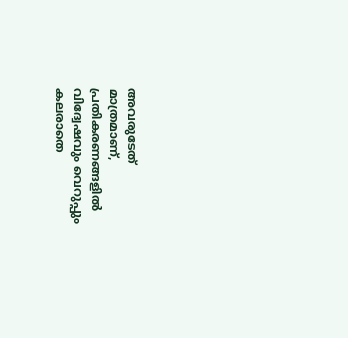അവരുടേത് മാത്രമാണ്, പ്രതികരണങ്ങളിൽ വിദ്വേഷവും വെറുപ്പും കലരാതെ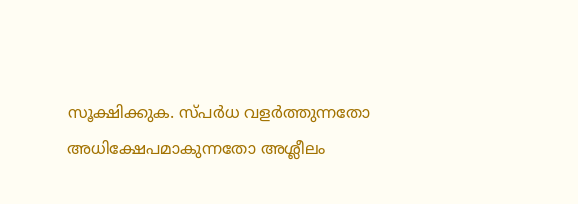സൂക്ഷിക്കുക. സ്പർധ വളർത്തുന്നതോ അധിക്ഷേപമാകുന്നതോ അശ്ലീലം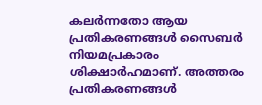കലർന്നതോ ആയ പ്രതികരണങ്ങൾ സൈബർ നിയമപ്രകാരം ശിക്ഷാർഹമാണ്. അത്തരം പ്രതികരണങ്ങൾ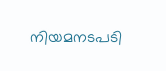നിയമനടപടി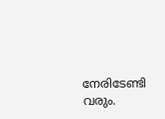നേരിടേണ്ടി വരും.